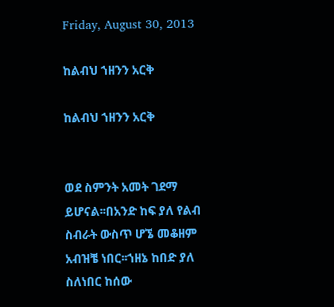Friday, August 30, 2013

ከልብህ ኀዘንን አርቅ

ከልብህ ኀዘንን አርቅ


ወደ ስምንት አመት ገደማ ይሆናል፡፡በአንድ ከፍ ያለ የልብ ስብራት ውስጥ ሆኜ መቆዘም አብዝቼ ነበር፡፡ኀዘኔ ከበድ ያለ ስለነበር ከሰው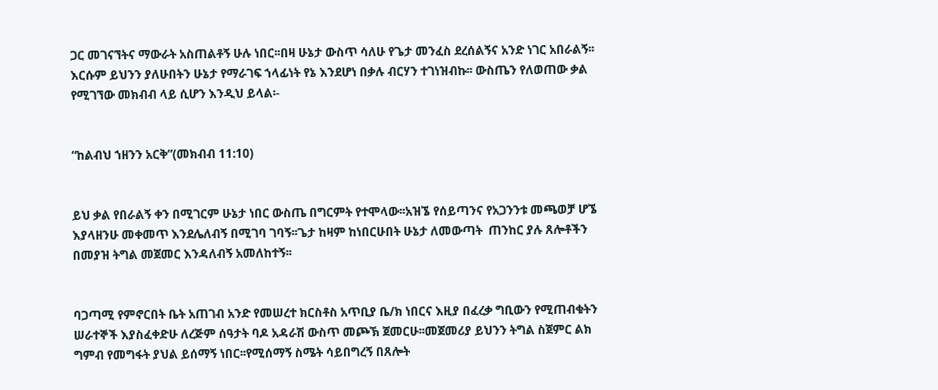ጋር መገናኘትና ማውራት አስጠልቶኝ ሁሉ ነበር፡፡በዛ ሁኔታ ውስጥ ሳለሁ የጌታ መንፈስ ደረሰልኝና አንድ ነገር አበራልኝ፡፡እርሱም ይህንን ያለሁበትን ሁኔታ የማራገፍ ኀላፊነት የኔ እንደሆነ በቃሉ ብርሃን ተገነዝብኩ፡፡ ውስጤን የለወጠው ቃል የሚገኘው መክብብ ላይ ሲሆን እንዲህ ይላል፡-


“ከልብህ ኀዘንን አርቅ”(መክብብ 11:10)


ይህ ቃል የበራልኝ ቀን በሚገርም ሁኔታ ነበር ውስጤ በግርምት የተሞላው፡፡አዝኜ የሰይጣንና የአጋንንቱ መጫወቻ ሆኜ እያላዘንሁ መቀመጥ እንደሌለብኝ በሚገባ ገባኝ፡፡ጌታ ከዛም ከነበርሁበት ሁኔታ ለመውጣት  ጠንከር ያሉ ጸሎቶችን በመያዝ ትግል መጀመር እንዳለብኝ አመለከተኝ፡፡


ባጋጣሚ የምኖርበት ቤት አጠገብ አንድ የመሠረተ ክርስቶስ አጥቢያ ቤ/ክ ነበርና እዚያ በፈረቃ ግቢውን የሚጠብቁትን ሠራተኞች እያስፈቀድሁ ለረጅም ሰዓታት ባዶ አዳራሽ ውስጥ መጮኽ ጀመርሁ፡፡መጀመሪያ ይህንን ትግል ስጀምር ልክ ግምብ የመግፋት ያህል ይሰማኝ ነበር፡፡የሚሰማኝ ስሜት ሳይበግረኝ በጸሎት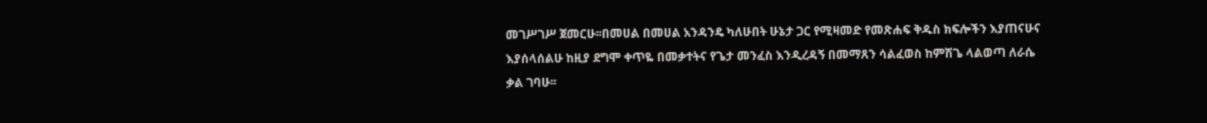መገሥገሥ ጀመርሁ፡፡በመሀል በመሀል አንዳንዴ ካለሁበት ሁኔታ ጋር የሚዛመድ የመጽሐፍ ቅዱስ ክፍሎችን እያጠናሁና እያሰላሰልሁ ከዚያ ደግሞ ቀጥዬ በመቃተትና የጌታ መንፈስ እንዲረዳኝ በመማጸን ሳልፈወስ ከምሽጌ ላልወጣ ለራሴ ቃል ገባሁ፡፡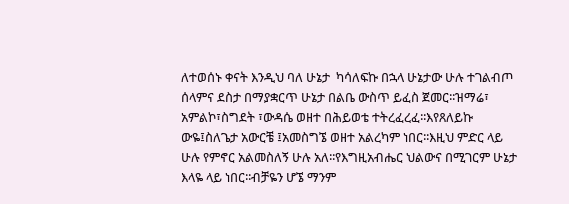ለተወሰኑ ቀናት እንዲህ ባለ ሁኔታ  ካሳለፍኩ በኋላ ሁኔታው ሁሉ ተገልብጦ ሰላምና ደስታ በማያቋርጥ ሁኔታ በልቤ ውስጥ ይፈስ ጀመር፡፡ዝማሬ፣ አምልኮ፣ስግደት ፣ውዳሴ ወዘተ በሕይወቴ ተትረፈረፈ፡፡እየጸለይኩ ውዬ፤ስለጌታ አውርቼ ፤አመስግኜ ወዘተ አልረካም ነበር፡፡እዚህ ምድር ላይ ሁሉ የምኖር አልመስለኝ ሁሉ አለ፡፡የእግዚአብሔር ህልውና በሚገርም ሁኔታ እላዬ ላይ ነበር፡፡ብቻዬን ሆኜ ማንም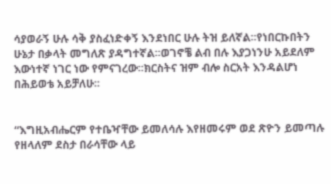ሳያወራኝ ሁሉ ሳቅ ያስፈነድቀኝ እንደነበር ሁሉ ትዝ ይለኛል፡፡የነበርኩበትን ሁኔታ በቃላት መግለጽ ያዳግተኛል፡፡ወገኖቼ ልብ በሉ እያጋነንሁ አይደለም እውነተኛ ነገር ነው የምናገረው፡፡ክርስትና ዝም ብሎ ስርአት እንዳልሆነ በሕይወቴ አይቻለሁ፡፡


“እግዚአብሔርም የተቤዣቸው ይመለሳሉ እየዘመሩም ወደ ጽዮን ይመጣሉ የዘላለም ደስታ በራሳቸው ላይ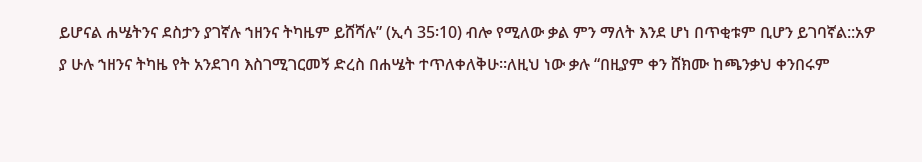ይሆናል ሐሤትንና ደስታን ያገኛሉ ኀዘንና ትካዜም ይሸሻሉ” (ኢሳ 35፡10) ብሎ የሚለው ቃል ምን ማለት እንደ ሆነ በጥቂቱም ቢሆን ይገባኛል::አዎ ያ ሁሉ ኀዘንና ትካዜ የት አንደገባ እስገሚገርመኝ ድረስ በሐሤት ተጥለቀለቅሁ፡፡ለዚህ ነው ቃሉ “በዚያም ቀን ሸክሙ ከጫንቃህ ቀንበሩም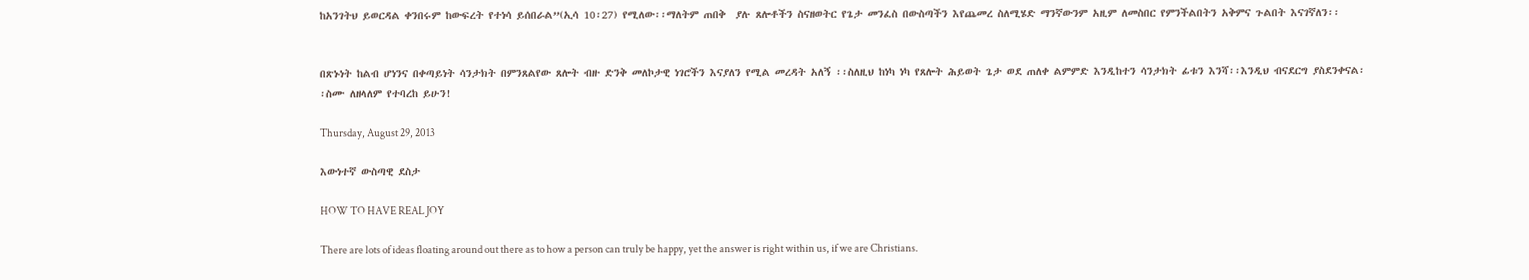ከአንገትህ ይወርዳል ቀንበሩም ከውፍረት የተነሳ ይሰበራል”(ኢሳ 10፡27) የሚለው፡፡ማለትም ጠበቅ  ያሉ ጸሎቶችን ስናዘወትር የጌታ መንፈስ በውስጣችን እየጨመረ ስለሚሄድ ማንኛውንም አዚም ለመስበር የምንችልበትን አቅምና ጉልበት እናገኛለን፡፡


በጽኑነት ከልብ ሆነንና በቀጣይነት ሳንታክት በምንጸልየው ጸሎት ብዙ ድንቅ መለኮታዊ ነገሮችን እናያለን የሚል መረዳት አለኝ ፡፡ስለዚህ ከነካ ነካ የጸሎት ሕይወት ጌታ ወደ ጠለቀ ልምምድ እንዲከተን ሳንታክት ፊቱን እንሻ፡፡እንዲህ ብናደርግ ያስደንቀናል፡፡ስሙ ለዘላለም የተባረከ ይሁን!

Thursday, August 29, 2013

እውነተኛ ውስጣዊ ደስታ

HOW TO HAVE REAL JOY

There are lots of ideas floating around out there as to how a person can truly be happy, yet the answer is right within us, if we are Christians.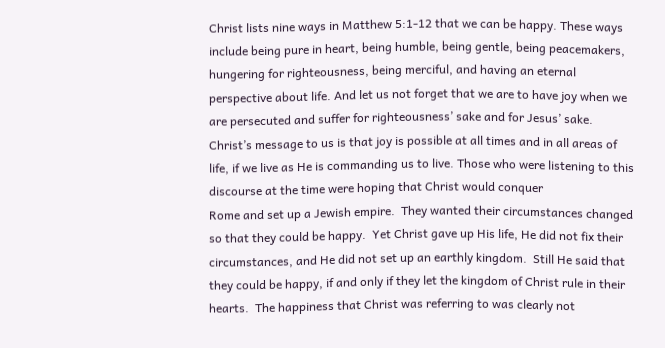Christ lists nine ways in Matthew 5:1-12 that we can be happy. These ways include being pure in heart, being humble, being gentle, being peacemakers, hungering for righteousness, being merciful, and having an eternal perspective about life. And let us not forget that we are to have joy when we are persecuted and suffer for righteousness’ sake and for Jesus’ sake. Christ’s message to us is that joy is possible at all times and in all areas of life, if we live as He is commanding us to live. Those who were listening to this discourse at the time were hoping that Christ would conquer
Rome and set up a Jewish empire.  They wanted their circumstances changed so that they could be happy.  Yet Christ gave up His life, He did not fix their circumstances, and He did not set up an earthly kingdom.  Still He said that they could be happy, if and only if they let the kingdom of Christ rule in their hearts.  The happiness that Christ was referring to was clearly not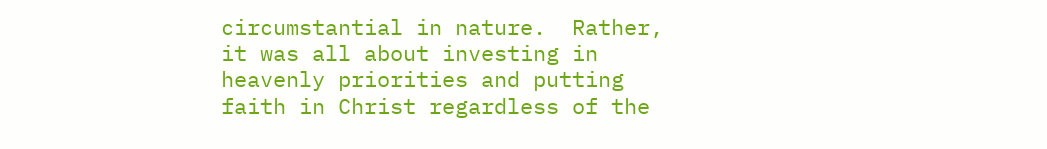circumstantial in nature.  Rather, it was all about investing in heavenly priorities and putting faith in Christ regardless of the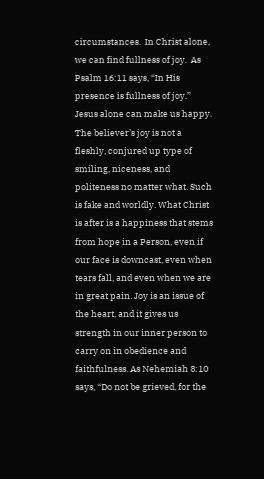circumstances.  In Christ alone, we can find fullness of joy.  As Psalm 16:11 says, “In His presence is fullness of joy.” Jesus alone can make us happy.
The believer’s joy is not a fleshly, conjured up type of smiling, niceness, and politeness no matter what. Such is fake and worldly. What Christ is after is a happiness that stems from hope in a Person, even if our face is downcast, even when tears fall, and even when we are in great pain. Joy is an issue of the heart, and it gives us strength in our inner person to carry on in obedience and faithfulness. As Nehemiah 8:10 says, “Do not be grieved, for the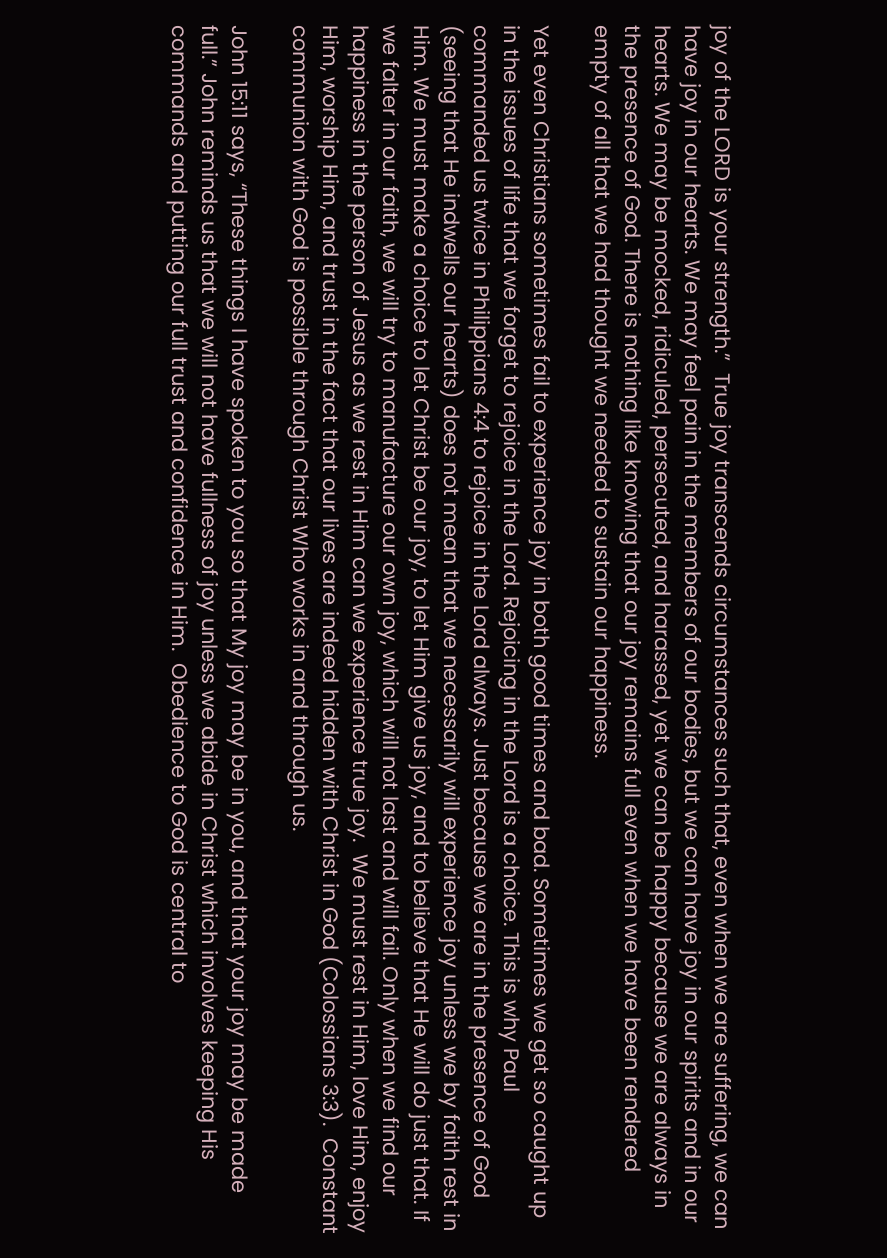joy of the LORD is your strength.”  True joy transcends circumstances such that, even when we are suffering, we can have joy in our hearts. We may feel pain in the members of our bodies, but we can have joy in our spirits and in our hearts. We may be mocked, ridiculed, persecuted, and harassed, yet we can be happy because we are always in the presence of God. There is nothing like knowing that our joy remains full even when we have been rendered empty of all that we had thought we needed to sustain our happiness.

Yet even Christians sometimes fail to experience joy in both good times and bad. Sometimes we get so caught up in the issues of life that we forget to rejoice in the Lord. Rejoicing in the Lord is a choice. This is why Paul commanded us twice in Philippians 4:4 to rejoice in the Lord always. Just because we are in the presence of God (seeing that He indwells our hearts) does not mean that we necessarily will experience joy unless we by faith rest in Him. We must make a choice to let Christ be our joy, to let Him give us joy, and to believe that He will do just that. If we falter in our faith, we will try to manufacture our own joy, which will not last and will fail. Only when we find our happiness in the person of Jesus as we rest in Him can we experience true joy.  We must rest in Him, love Him, enjoy Him, worship Him, and trust in the fact that our lives are indeed hidden with Christ in God (Colossians 3:3).  Constant communion with God is possible through Christ Who works in and through us.

John 15:11 says, “These things I have spoken to you so that My joy may be in you, and that your joy may be made full.” John reminds us that we will not have fullness of joy unless we abide in Christ which involves keeping His commands and putting our full trust and confidence in Him.  Obedience to God is central to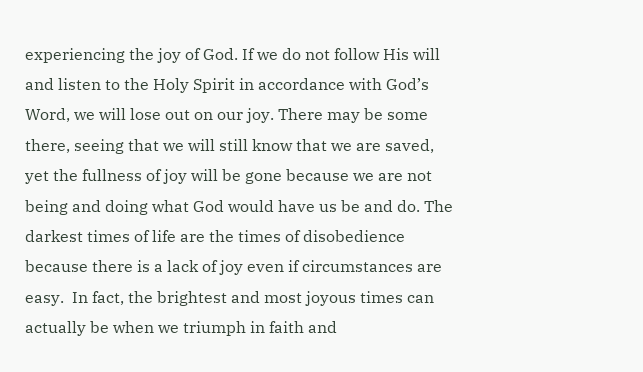experiencing the joy of God. If we do not follow His will and listen to the Holy Spirit in accordance with God’s Word, we will lose out on our joy. There may be some there, seeing that we will still know that we are saved, yet the fullness of joy will be gone because we are not being and doing what God would have us be and do. The darkest times of life are the times of disobedience because there is a lack of joy even if circumstances are easy.  In fact, the brightest and most joyous times can actually be when we triumph in faith and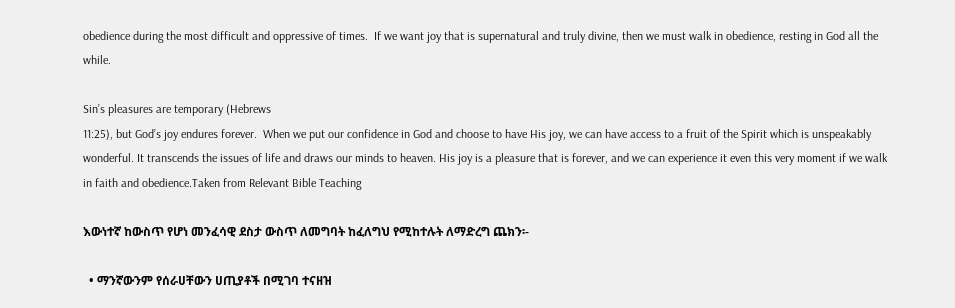obedience during the most difficult and oppressive of times.  If we want joy that is supernatural and truly divine, then we must walk in obedience, resting in God all the while.

Sin’s pleasures are temporary (Hebrews
11:25), but God’s joy endures forever.  When we put our confidence in God and choose to have His joy, we can have access to a fruit of the Spirit which is unspeakably wonderful. It transcends the issues of life and draws our minds to heaven. His joy is a pleasure that is forever, and we can experience it even this very moment if we walk in faith and obedience.Taken from Relevant Bible Teaching

እውነተኛ ከውስጥ የሆነ መንፈሳዊ ደስታ ውስጥ ለመግባት ከፈለግህ የሚከተሉት ለማድረግ ጨክን፡-

  • ማንኛውንም የሰራሀቸውን ሀጢያቶች በሚገባ ተናዘዝ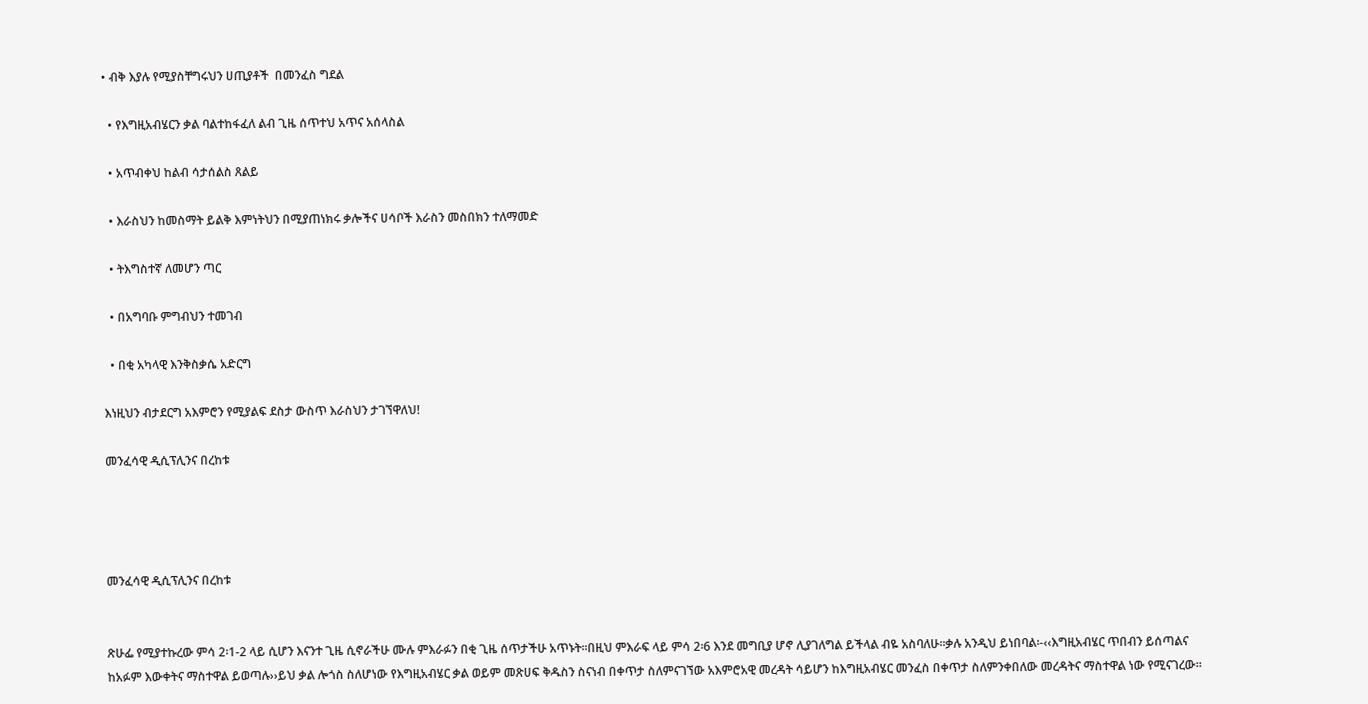• ብቅ እያሉ የሚያስቸግሩህን ሀጢያቶች  በመንፈስ ግደል

  • የእግዚአብሄርን ቃል ባልተከፋፈለ ልብ ጊዜ ሰጥተህ አጥና አሰላስል

  • አጥብቀህ ከልብ ሳታሰልስ ጸልይ

  • እራስህን ከመስማት ይልቅ እምነትህን በሚያጠነክሩ ቃሎችና ሀሳቦች እራስን መስበክን ተለማመድ

  • ትእግስተኛ ለመሆን ጣር

  • በአግባቡ ምግብህን ተመገብ

  • በቂ አካላዊ እንቅስቃሴ አድርግ

እነዚህን ብታደርግ አእምሮን የሚያልፍ ደስታ ውስጥ እራስህን ታገኘዋለህ!

መንፈሳዊ ዲሲፕሊንና በረከቱ




መንፈሳዊ ዲሲፕሊንና በረከቱ


ጽሁፌ የሚያተኩረው ምሳ 2፡1-2 ላይ ሲሆን እናንተ ጊዜ ሲኖራችሁ ሙሉ ምእራፉን በቂ ጊዜ ሰጥታችሁ አጥኑት፡፡በዚህ ምእራፍ ላይ ምሳ 2፡6 እንደ መግቢያ ሆኖ ሊያገለግል ይችላል ብዬ አስባለሁ፡፡ቃሉ አንዲህ ይነበባል፡-‹‹እግዚአብሄር ጥበብን ይሰጣልና ከአፉም እውቀትና ማስተዋል ይወጣሉ››ይህ ቃል ሎጎስ ስለሆነው የእግዚአብሄር ቃል ወይም መጽሀፍ ቅዱስን ስናነብ በቀጥታ ስለምናገኘው አእምሮአዊ መረዳት ሳይሆን ከእግዚአብሄር መንፈስ በቀጥታ ስለምንቀበለው መረዳትና ማስተዋል ነው የሚናገረው፡፡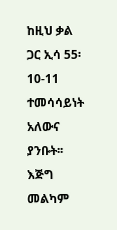ከዚህ ቃል ጋር ኢሳ 55፡10-11 ተመሳሳይነት አለውና ያንቡት፡፡እጅግ መልካም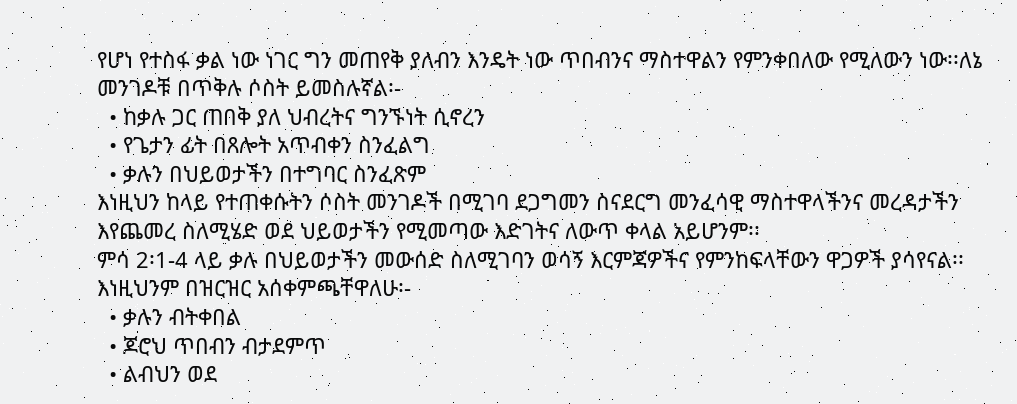የሆነ የተስፋ ቃል ነው ነገር ግን መጠየቅ ያለብን እንዴት ነው ጥበብንና ማስተዋልን የምንቀበለው የሚለውን ነው፡፡ለኔ መንገዶቹ በጥቅሉ ሶስት ይመስሉኛል፡-
  • ከቃሉ ጋር ጠበቅ ያለ ህብረትና ግንኙነት ሲኖረን
  • የጌታን ፊት በጸሎት አጥብቀን ስንፈልግ
  • ቃሉን በህይወታችን በተግባር ስንፈጽም
እነዚህን ከላይ የተጠቀሱትን ሶስት መንገዶች በሚገባ ደጋግመን ስናደርግ መንፈሳዊ ማስተዋላችንና መረዳታችን እየጨመረ ስለሚሄድ ወደ ህይወታችን የሚመጣው እድገትና ለውጥ ቀላል አይሆንም፡፡
ምሳ 2፡1-4 ላይ ቃሉ በህይወታችን መውሰድ ስለሚገባን ወሳኝ እርምጃዎችና የምንከፍላቸውን ዋጋዎች ያሳየናል፡፡እነዚህንም በዝርዝር አሰቀምጫቸዋለሁ፡-
  • ቃሉን ብትቀበል
  • ጆሮህ ጥበብን ብታደምጥ
  • ልብህን ወደ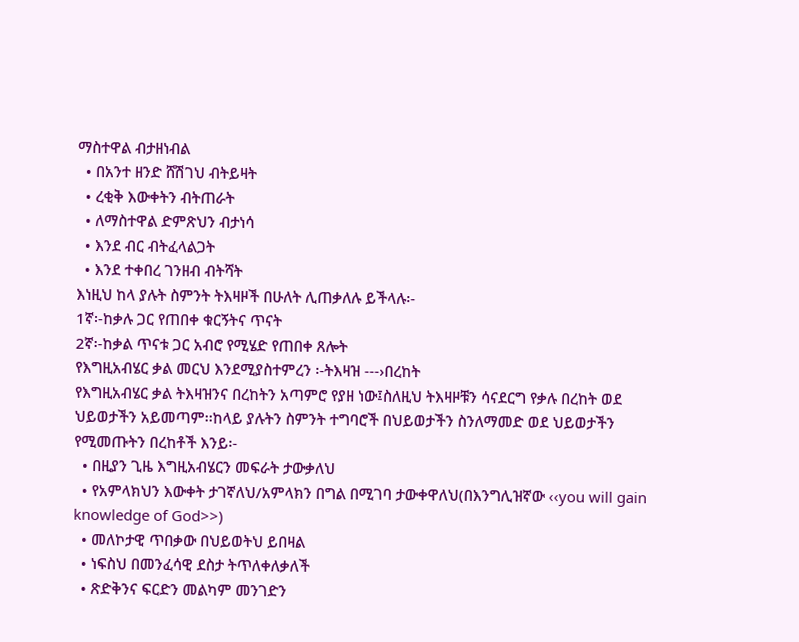ማስተዋል ብታዘነብል
  • በአንተ ዘንድ ሸሽገህ ብትይዛት
  • ረቂቅ እውቀትን ብትጠራት
  • ለማስተዋል ድምጽህን ብታነሳ
  • እንደ ብር ብትፈላልጋት
  • እንደ ተቀበረ ገንዘብ ብትሻት
እነዚህ ከላ ያሉት ስምንት ትእዛዞች በሁለት ሊጠቃለሉ ይችላሉ፡-
1ኛ፡-ከቃሉ ጋር የጠበቀ ቁርኝትና ጥናት
2ኛ፡-ከቃል ጥናቱ ጋር አብሮ የሚሄድ የጠበቀ ጸሎት
የእግዚአብሄር ቃል መርህ እንደሚያስተምረን ፡-ትእዛዝ ---›በረከት
የእግዚአብሄር ቃል ትእዛዝንና በረከትን አጣምሮ የያዘ ነው፤ስለዚህ ትእዛዞቹን ሳናደርግ የቃሉ በረከት ወደ ህይወታችን አይመጣም፡፡ከላይ ያሉትን ስምንት ተግባሮች በህይወታችን ስንለማመድ ወደ ህይወታችን የሚመጡትን በረከቶች እንይ፡-
  • በዚያን ጊዜ እግዚአብሄርን መፍራት ታውቃለህ
  • የአምላክህን እውቀት ታገኛለህ/አምላክን በግል በሚገባ ታውቀዋለህ(በእንግሊዝኛው ‹‹you will gain knowledge of God>>)
  • መለኮታዊ ጥበቃው በህይወትህ ይበዛል
  • ነፍስህ በመንፈሳዊ ደስታ ትጥለቀለቃለች
  • ጽድቅንና ፍርድን መልካም መንገድን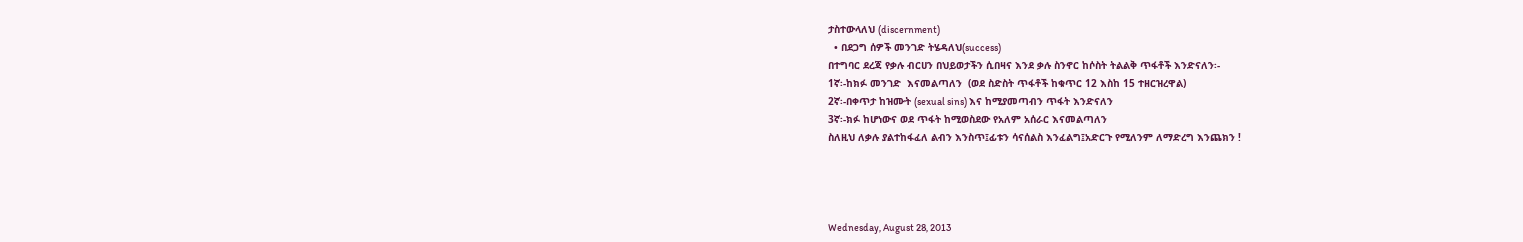ታስተውላለህ (discernment)
  • በደጋግ ሰዎች መንገድ ትሄዳለህ(success)
በተግባር ደረጃ የቃሉ ብርሀን በህይወታችን ሲበዛና እንደ ቃሉ ስንኖር ከሶስት ትልልቅ ጥፋቶች እንድናለን፡-
1ኛ፡-ከክፉ መንገድ  እናመልጣለን  (ወደ ስድስት ጥፋቶች ከቁጥር 12 እስከ 15 ተዘርዝረዋል)
2ኛ፡-በቀጥታ ከዝሙት (sexual sins) እና ከሚያመጣብን ጥፋት እንድናለን
3ኛ፡-ክፉ ከሆነውና ወደ ጥፋት ከሚወስደው የአለም አሰራር እናመልጣለን
ስለዚህ ለቃሉ ያልተከፋፈለ ልብን እንስጥ፤ፊቱን ሳናሰልስ እንፈልግ፤አድርጉ የሚለንም ለማድረግ እንጨክን !




Wednesday, August 28, 2013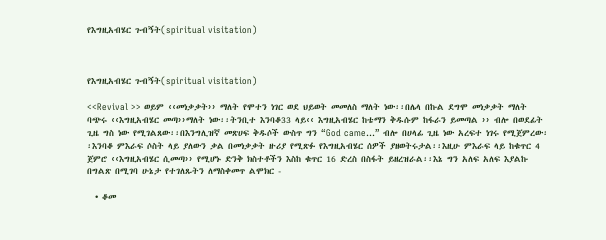የእግዚአብሄር ጉብኝት(spiritual visitation)



የእግዚአብሄር ጉብኝት(spiritual visitation)

<<Revival >> ወይም ‹‹መነቃቃት›› ማለት የሞተን ነገር ወደ ህይወት መመለስ ማለት ነው፡፡በሌላ በኩል ደግሞ መነቃቃት ማለት ባጭሩ ‹‹እግዚአብሄር መጣ››ማለት ነው፡፡ትንቢተ እንባቆ33 ላይ‹‹ እግዚአብሄር ከቴማን ቅዱሱም ከፋራን ይመጣል ›› ብሎ በወደፊት ጊዜ ግስ ነው የሚገልጸው፡፡በእንግሊዝኛ መጽሀፍ ቅዱሶች ውስጥ ግን “God came…” ብሎ በሀላፊ ጊዜ ነው አረፍተ ነገሩ የሚጀምረው፡፡እንባቆ ምእራፍ ሶስት ላይ ያለውን ቃል በመነቃቃት ዙሪያ የሚጽፉ የእግዚአብሄር ሰዎች ያዘወትሩታል፡፡እዚሁ ምእራፍ ላይ ከቁጥር 4 ጀምሮ ‹‹እግዚአብሄር ሲመጣ›› የሚሆኑ ድንቅ ክስተቶችን እስከ ቁጥር 16 ድረስ በስፋት ይዘረዝራል፡፡እኔ ግን አለፍ አለፍ እያልኩ በግልጽ በሚገባ ሁኔታ የተገለጹትን ለማስቀመጥ ልሞክር -

  • ቆመ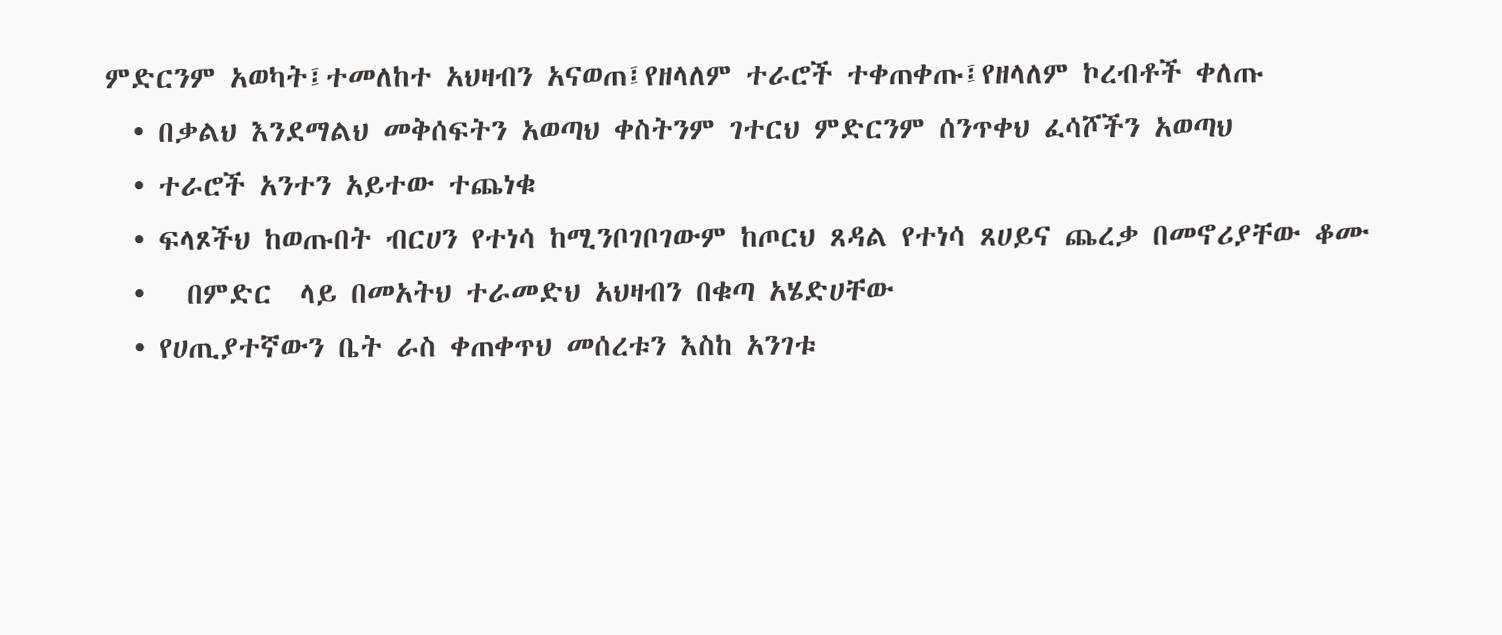ምድርንም አወካት፤ተመለከተ አህዛብን አናወጠ፤የዘላለም ተራሮች ተቀጠቀጡ፤የዘላለም ኮረብቶች ቀለጡ
  • በቃልህ እንደማልህ መቅሰፍትን አወጣህ ቀስትንም ገተርህ ምድርንም ሰንጥቀህ ፈሳሾችን አወጣህ
  • ተራሮች አንተን አይተው ተጨነቁ
  • ፍላጾችህ ከወጡበት ብርሀን የተነሳ ከሚንቦገቦገውም ከጦርህ ጸዳል የተነሳ ጸሀይና ጨረቃ በመኖሪያቸው ቆሙ
  •   በምድር  ላይ በመአትህ ተራመድህ አህዛብን በቁጣ አሄድሀቸው
  • የሀጢያተኛውን ቤት ራስ ቀጠቀጥህ መሰረቱን እስከ አንገቱ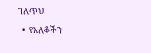ገለጥህ
  •  የአለቆችን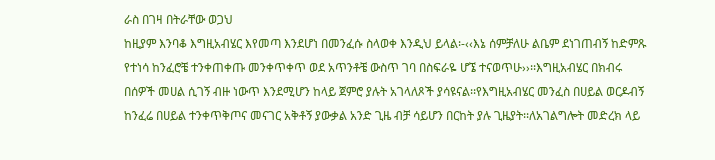ራስ በገዛ በትራቸው ወጋህ
ከዚያም እንባቆ እግዚአብሄር እየመጣ እንደሆነ በመንፈሱ ስላወቀ እንዲህ ይላል፡-‹‹እኔ ሰምቻለሁ ልቤም ደነገጠብኝ ከድምጹ የተነሳ ከንፈሮቼ ተንቀጠቀጡ መንቀጥቀጥ ወደ አጥንቶቼ ውስጥ ገባ በስፍራዬ ሆኜ ተናወጥሁ››፡፡እግዚአብሄር በክብሩ በሰዎች መሀል ሲገኝ ብዙ ነውጥ እንደሚሆን ከላይ ጀምሮ ያሉት አገላለጾች ያሳዩናል፡፡የእግዚአብሄር መንፈስ በሀይል ወርዶብኝ ከንፈሬ በሀይል ተንቀጥቅጦና መናገር አቅቶኝ ያውቃል አንድ ጊዜ ብቻ ሳይሆን በርከት ያሉ ጊዜያት፡፡ለአገልግሎት መድረክ ላይ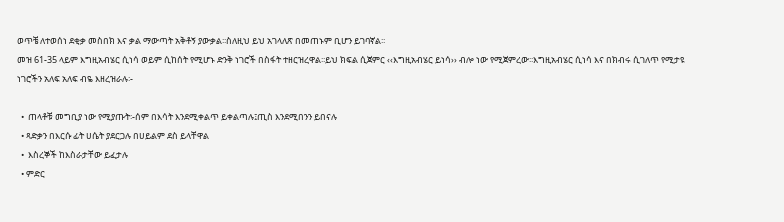ወጥቼ ለተወሰነ ደቂቃ መስበክ እና ቃል ማውጣት አቅቶኝ ያውቃል፡፡ስለዚህ ይህ አገላለጽ በመጠኑም ቢሆን ይገባኛል፡፡
መዝ 61-35 ላይም እግዚአብሄር ሲነሳ ወይም ሲከሰት የሚሆኑ ድንቅ ነገሮች በስፋት ተዘርዝረዋል፡፡ይህ ክፍል ሲጀምር ‹‹እግዚአብሄር ይነሳ›› ብሎ ነው የሚጀምረው፡፡እግዚአብሄር ሲነሳ እና በክብሩ ሲገለጥ የሚታዩ ነገሮችን አለፍ አለፍ ብዬ እዘረዝራሉ፡-

  •  ጠላቶቹ መግቢያ ነው የሚያጡት፡-ሰም በእሳት እንደሚቀልጥ ይቀልጣሉ፤ጢስ እንደሚበንን ይበናሉ
  • ጻድቃን በእርሱ ፊት ሀሴት ያደርጋሉ በሀይልም ደስ ይላቸዋል
  •  እስረኞች ከእስራታቸው ይፈታሉ
  • ምድር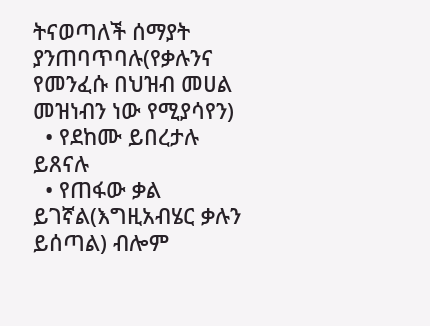ትናወጣለች ሰማያት ያንጠባጥባሉ(የቃሉንና የመንፈሱ በህዝብ መሀል መዝነብን ነው የሚያሳየን)
  • የደከሙ ይበረታሉ ይጸናሉ
  • የጠፋው ቃል ይገኛል(እግዚአብሄር ቃሉን ይሰጣል) ብሎም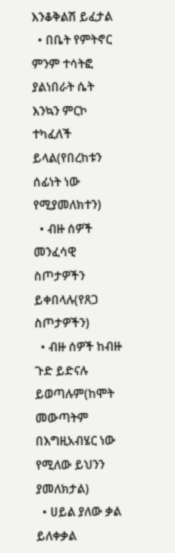እንቆቅልሽ ይፈታል
  • በቤት የምትኖር ምንም ተሳትፎ ያልነበራት ሴት እንኳን ምርኮ ተካፈለች ይላል(የበረከቱን ሰፊነት ነው የሚያመለክተን)
  • ብዙ ሰዎች መንፈሳዊ ስጦታዎችን ይቀበላሉ(የጸጋ ስጦታዎችን)
  • ብዙ ሰዎች ከብዙ ጉድ ይድናሉ ይወጣሉም(ከሞት መውጣትም በእግዚአብሄር ነው የሚለው ይህንን ያመለክታል)
  • ሀይል ያለው ቃል ይለቀቃል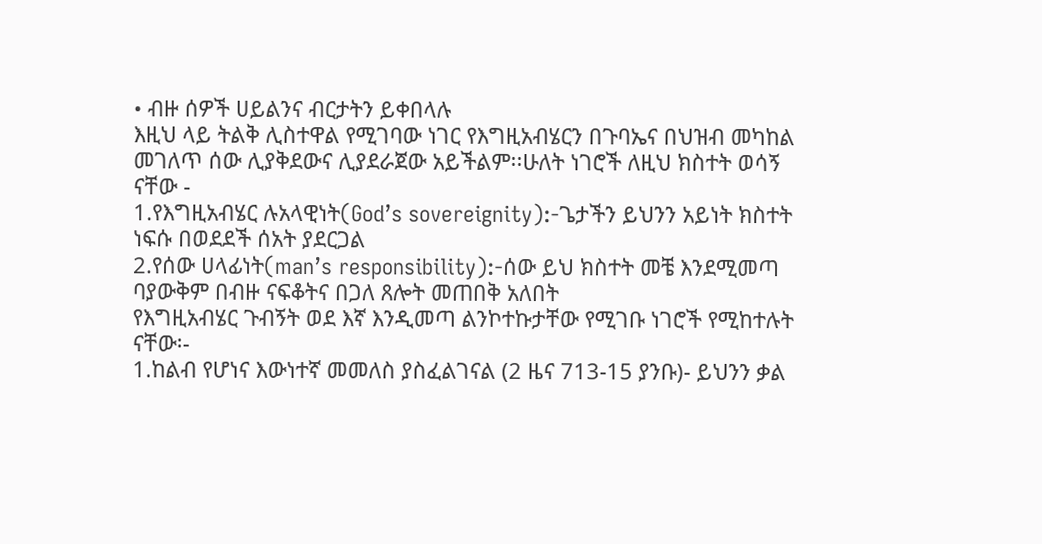• ብዙ ሰዎች ሀይልንና ብርታትን ይቀበላሉ
እዚህ ላይ ትልቅ ሊስተዋል የሚገባው ነገር የእግዚአብሄርን በጉባኤና በህዝብ መካከል መገለጥ ሰው ሊያቅደውና ሊያደራጀው አይችልም፡፡ሁለት ነገሮች ለዚህ ክስተት ወሳኝ ናቸው -
1.የእግዚአብሄር ሉአላዊነት(God’s sovereignity):-ጌታችን ይህንን አይነት ክስተት ነፍሱ በወደደች ሰአት ያደርጋል
2.የሰው ሀላፊነት(man’s responsibility):-ሰው ይህ ክስተት መቼ እንደሚመጣ ባያውቅም በብዙ ናፍቆትና በጋለ ጸሎት መጠበቅ አለበት
የእግዚአብሄር ጉብኝት ወደ እኛ እንዲመጣ ልንኮተኩታቸው የሚገቡ ነገሮች የሚከተሉት ናቸው፡-
1.ከልብ የሆነና እውነተኛ መመለስ ያስፈልገናል (2 ዜና 713-15 ያንቡ)- ይህንን ቃል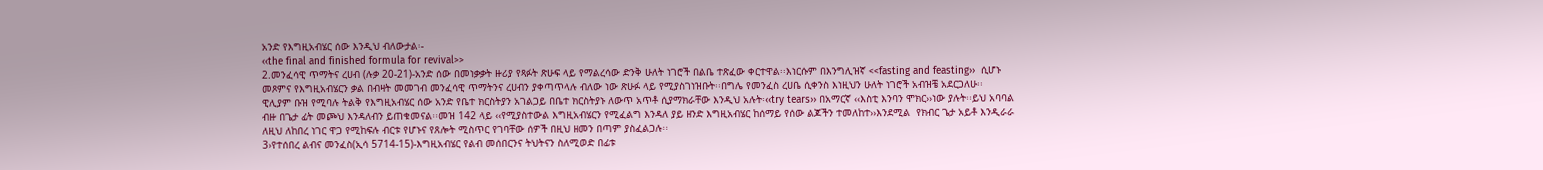አንድ የእግዚአብሄር ሰው እንዲህ ብለውታል፡-
‹‹the final and finished formula for revival>>
2.መንፈሳዊ ጥማትና ረሀብ (ሉቃ 20-21)-አንድ ሰው በመነቃቃት ዙሪያ የጻፉት ጽሁፍ ላይ የማልረሳው ድንቅ ሁለት ነገሮች በልቤ ተጽፈው ቀርተዋል፡፡እነርሱም በእንግሊዝኛ <<fasting and feasting››  ሲሆኑ መጾምና የእግዚአብሄርን ቃል በብዛት መመገብ መንፈሳዊ ጥማትንና ረሀብን ያቀጣጥላሉ ብለው ነው ጽሁፉ ላይ የሚያስገነዝቡት፡፡በግሌ የመንፈስ ረሀቤ ሲቀንስ እነዚህን ሁለት ነገሮች አብዝቼ አደርጋለሁ፡፡
ዊሊያም ቡዝ የሚባሉ ትልቅ የእግዚአብሄር ሰው አንድ የቤተ ክርስትያን አገልጋይ በቤተ ክርስትያኑ ለውጥ አጥቶ ሲያማክራቸው እንዲህ አሉት፡‹‹try tears›› በአማርኛ ‹‹እስቲ እንባን ሞክር››ነው ያሉት፡፡ይህ አባባል ብዙ በጌታ ፊት መጮህ እንዳለብን ይጠቁመናል፡፡መዝ 142 ላይ ‹‹የሚያስተውል እግዚአብሄርን የሚፈልግ እንዳለ ያይ ዘንድ እግዚአብሄር ከሰማይ የሰው ልጆችን ተመለከተ››እንደሚል  የክብር ጌታ አይቶ እንዲራራ ለዚህ ለከበረ ነገር ዋጋ የሚከፍሉ ብርቱ የሆኑና የጸሎት ሚስጥር የገባቸው ሰዎች በዚህ ዘመን በጣም ያስፈልጋሉ፡፡
3›የተሰበረ ልብና መንፈስ(ኢሳ 5714-15)-እግዚአብሄር የልብ መሰበርንና ትህትናን ስለሚወድ በፊቱ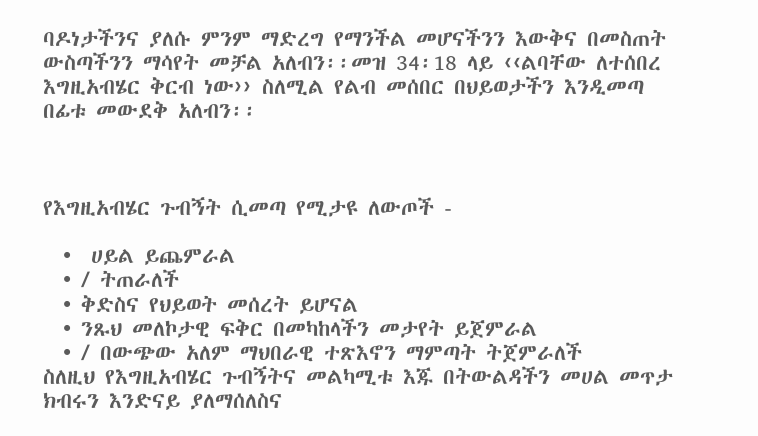ባዶነታችንና ያለሱ ምንም ማድረግ የማንችል መሆናችንን እውቅና በመስጠት  ውስጣችንን ማሳየት መቻል አለብን፡፡መዝ 34፡18 ላይ ‹‹ልባቸው ለተሰበረ እግዚአብሄር ቅርብ ነው›› ስለሚል የልብ መሰበር በህይወታችን እንዲመጣ በፊቱ መውደቅ አለብን፡፡



የእግዚአብሄር ጉብኝት ሲመጣ የሚታዩ ለውጦች -

  •  ሀይል ይጨምራል
  • / ትጠራለች
  • ቅድስና የህይወት መሰረት ይሆናል
  • ንጹህ መለኮታዊ ፍቅር በመካከላችን መታየት ይጀምራል
  • / በውጭው አለም ማህበራዊ ተጽእኖን ማምጣት ትጀምራለች
ስለዚህ የእግዚአብሄር ጉብኝትና መልካሚቱ እጁ በትውልዳችን መሀል መጥታ ክብሩን እንድናይ ያለማሰለስና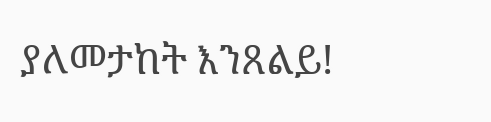ያለመታከት እንጸልይ!